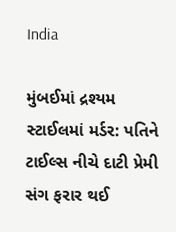India

મુંબઈમાં દ્રશ્યમ સ્ટાઈલમાં મર્ડર: પતિને ટાઈલ્સ નીચે દાટી પ્રેમી સંગ ફરાર થઈ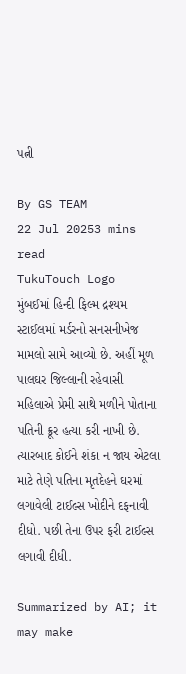પત્ની

By GS TEAM
22 Jul 20253 mins read
TukuTouch Logo
મુંબઈમાં હિન્દી ફિલ્મ દ્રશ્યમ સ્ટાઈલમાં મર્ડરનો સનસનીખેજ મામલો સામે આવ્યો છે. અહીં મૂળ પાલઘર જિલ્લાની રહેવાસી મહિલાએ પ્રેમી સાથે મળીને પોતાના પતિની ક્રૂર હત્યા કરી નાખી છે. ત્યારબાદ કોઈને શંકા ન જાય એટલા માટે તેણે પતિના મૃતદેહને ઘરમાં લગાવેલી ટાઈલ્સ ખોદીને દફનાવી દીધો. પછી તેના ઉપર ફરી ટાઈલ્સ લગાવી દીધી.

Summarized by AI; it may make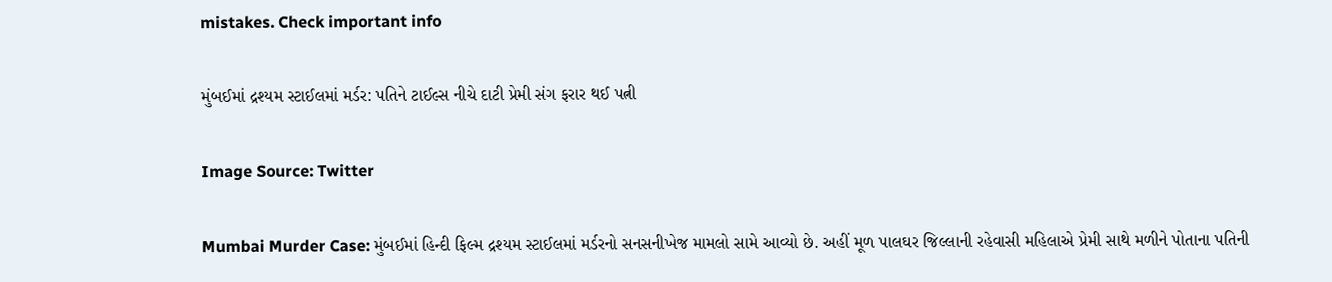mistakes. Check important info

મુંબઈમાં દ્રશ્યમ સ્ટાઈલમાં મર્ડર: પતિને ટાઈલ્સ નીચે દાટી પ્રેમી સંગ ફરાર થઈ પત્ની

Image Source: Twitter

Mumbai Murder Case: મુંબઈમાં હિન્દી ફિલ્મ દ્રશ્યમ સ્ટાઈલમાં મર્ડરનો સનસનીખેજ મામલો સામે આવ્યો છે. અહીં મૂળ પાલઘર જિલ્લાની રહેવાસી મહિલાએ પ્રેમી સાથે મળીને પોતાના પતિની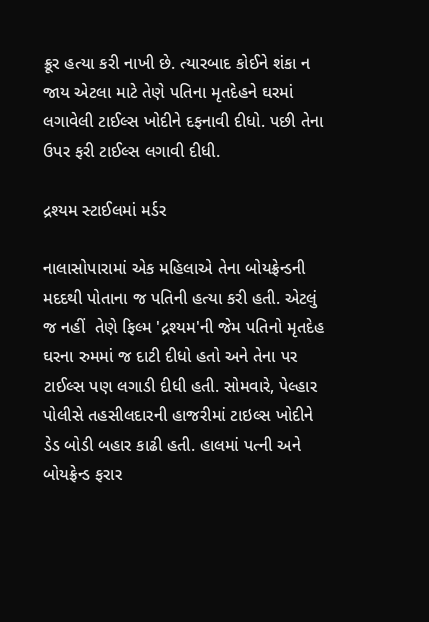ક્રૂર હત્યા કરી નાખી છે. ત્યારબાદ કોઈને શંકા ન જાય એટલા માટે તેણે પતિના મૃતદેહને ઘરમાં લગાવેલી ટાઈલ્સ ખોદીને દફનાવી દીધો. પછી તેના ઉપર ફરી ટાઈલ્સ લગાવી દીધી.

દ્રશ્યમ સ્ટાઈલમાં મર્ડર

નાલાસોપારામાં એક મહિલાએ તેના બોયફ્રેન્ડની મદદથી પોતાના જ પતિની હત્યા કરી હતી. એટલું જ નહીં  તેણે ફિલ્મ 'દ્રશ્યમ'ની જેમ પતિનો મૃતદેહ ઘરના રુમમાં જ દાટી દીધો હતો અને તેના પર ટાઈલ્સ પણ લગાડી દીધી હતી. સોમવારે, પેલ્હાર પોલીસે તહસીલદારની હાજરીમાં ટાઇલ્સ ખોદીને ડેડ બોડી બહાર કાઢી હતી. હાલમાં પત્ની અને બોયફ્રેન્ડ ફરાર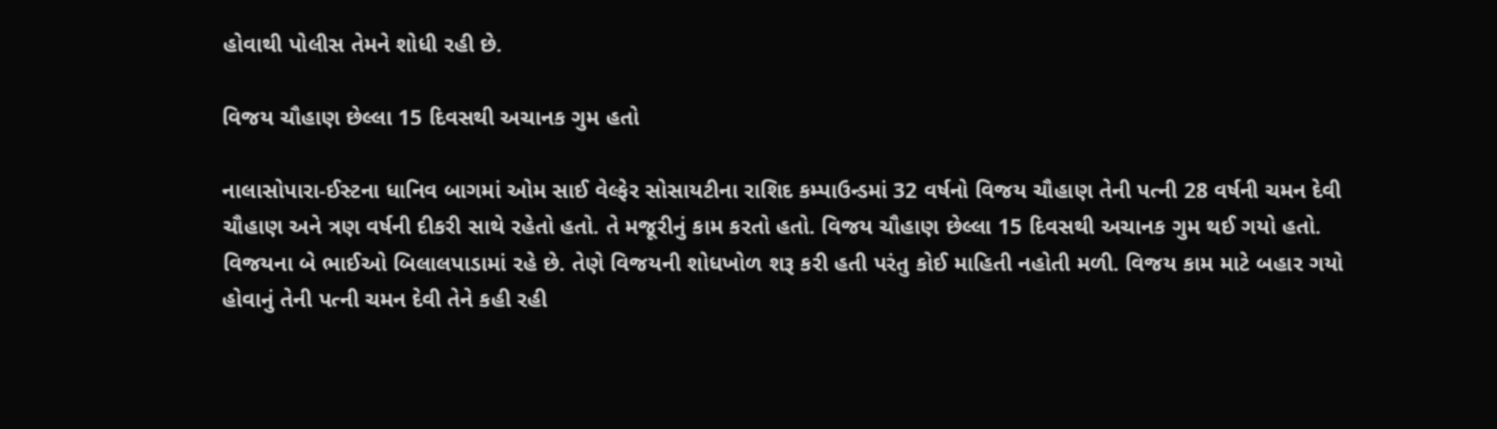હોવાથી પોલીસ તેમને શોધી રહી છે.

વિજય ચૌહાણ છેલ્લા 15 દિવસથી અચાનક ગુમ હતો

નાલાસોપારા-ઈસ્ટના ધાનિવ બાગમાં ઓમ સાઈ વેલ્ફેર સોસાયટીના રાશિદ કમ્પાઉન્ડમાં 32 વર્ષનો વિજય ચૌહાણ તેની પત્ની 28 વર્ષની ચમન દેવી ચૌહાણ અને ત્રણ વર્ષની દીકરી સાથે રહેતો હતો. તે મજૂરીનું કામ કરતો હતો. વિજય ચૌહાણ છેલ્લા 15 દિવસથી અચાનક ગુમ થઈ ગયો હતો. વિજયના બે ભાઈઓ બિલાલપાડામાં રહે છે. તેણે વિજયની શોધખોળ શરૂ કરી હતી પરંતુ કોઈ માહિતી નહોતી મળી. વિજય કામ માટે બહાર ગયો હોવાનું તેની પત્ની ચમન દેવી તેને કહી રહી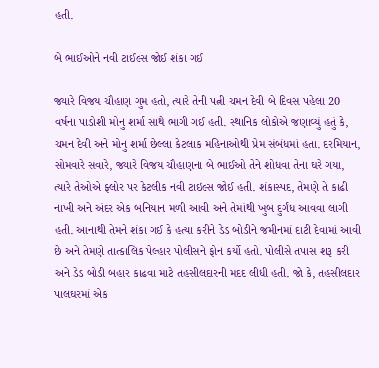હતી.

બે ભાઈઓને નવી ટાઈલ્સ જોઈ શંકા ગઈ

જ્યારે વિજય ચૌહાણ ગુમ હતો, ત્યારે તેની પત્ની ચમન દેવી બે દિવસ પહેલા 20 વર્ષના પાડોશી મોનુ શર્મા સાથે ભાગી ગઈ હતી. સ્થાનિક લોકોએ જણાવ્યું હતું કે, ચમન દેવી અને મોનુ શર્મા છેલ્લા કેટલાક મહિનાઓથી પ્રેમ સંબંધમાં હતા. દરમિયાન, સોમવારે સવારે, જ્યારે વિજય ચૌહાણના બે ભાઈઓ તેને શોધવા તેના ઘરે ગયા, ત્યારે તેઓએ ફ્લોર પર કેટલીક નવી ટાઇલ્સ જોઈ હતી. શંકાસ્પદ, તેમણે તે કાઢી નાખી અને અંદર એક બનિયાન મળી આવી અને તેમાંથી ખુબ દુર્ગંધ આવવા લાગી હતી. આનાથી તેમને શંકા ગઈ કે હત્યા કરીને ડેડ બોડીને જમીનમાં દાટી દેવામાં આવી છે અને તેમણે તાત્કાલિક પેલ્હાર પોલીસને ફોન કર્યો હતો. પોલીસે તપાસ શરૂ કરી અને ડેડ બોડી બહાર કાઢવા માટે તહસીલદારની મદદ લીધી હતી. જો કે, તહસીલદાર પાલઘરમાં એક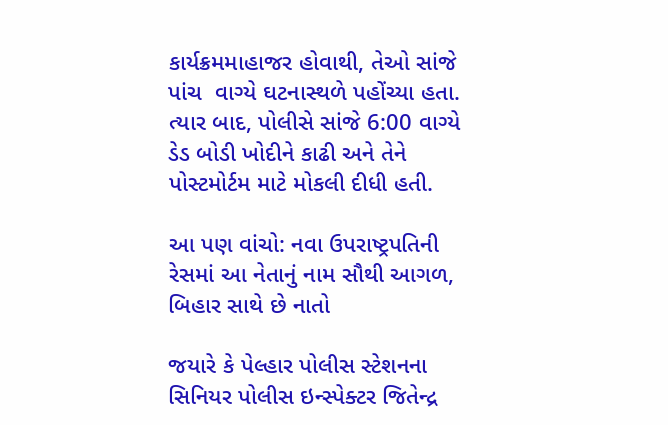કાર્યક્રમમાહાજર હોવાથી, તેઓ સાંજે પાંચ  વાગ્યે ઘટનાસ્થળે પહોંચ્યા હતા. ત્યાર બાદ, પોલીસે સાંજે 6:00 વાગ્યે ડેડ બોડી ખોદીને કાઢી અને તેને પોસ્ટમોર્ટમ માટે મોકલી દીધી હતી.

આ પણ વાંચો: નવા ઉપરાષ્ટ્રપતિની રેસમાં આ નેતાનું નામ સૌથી આગળ, બિહાર સાથે છે નાતો

જયારે કે પેલ્હાર પોલીસ સ્ટેશનના સિનિયર પોલીસ ઇન્સ્પેક્ટર જિતેન્દ્ર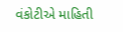વંકોટીએ માહિતી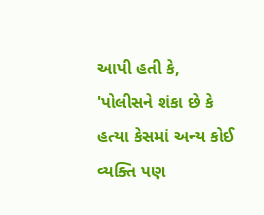આપી હતી કે, 'પોલીસને શંકા છે કે હત્યા કેસમાં અન્ય કોઈ વ્યક્તિ પણ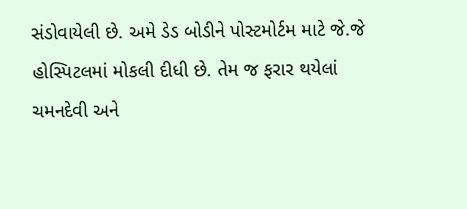સંડોવાયેલી છે. અમે ડેડ બોડીને પોસ્ટમોર્ટમ માટે જે.જે હોસ્પિટલમાં મોકલી દીધી છે. તેમ જ ફરાર થયેલાં ચમનદેવી અને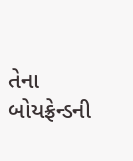તેના બોયફ્રેન્ડની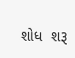શોધ  શરૂ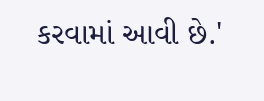કરવામાં આવી છે.'